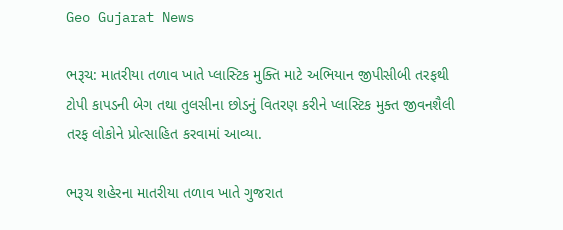Geo Gujarat News

ભરૂચ: માતરીયા તળાવ ખાતે પ્લાસ્ટિક મુક્તિ માટે અભિયાન જીપીસીબી તરફથી ટોપી કાપડની બેગ તથા તુલસીના છોડનું વિતરણ કરીને પ્લાસ્ટિક મુક્ત જીવનશૈલી તરફ લોકોને પ્રોત્સાહિત કરવામાં આવ્યા.

ભરૂચ શહેરના માતરીયા તળાવ ખાતે ગુજરાત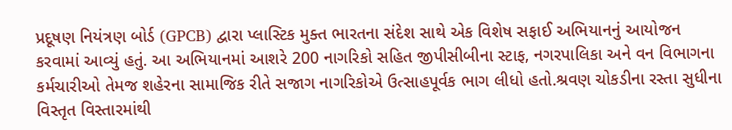પ્રદૂષણ નિયંત્રણ બોર્ડ (GPCB) દ્વારા પ્લાસ્ટિક મુક્ત ભારતના સંદેશ સાથે એક વિશેષ સફાઈ અભિયાનનું આયોજન કરવામાં આવ્યું હતું. આ અભિયાનમાં આશરે 200 નાગરિકો સહિત જીપીસીબીના સ્ટાફ, નગરપાલિકા અને વન વિભાગના કર્મચારીઓ તેમજ શહેરના સામાજિક રીતે સજાગ નાગરિકોએ ઉત્સાહપૂર્વક ભાગ લીધો હતો.શ્રવણ ચોકડીના રસ્તા સુધીના વિસ્તૃત વિસ્તારમાંથી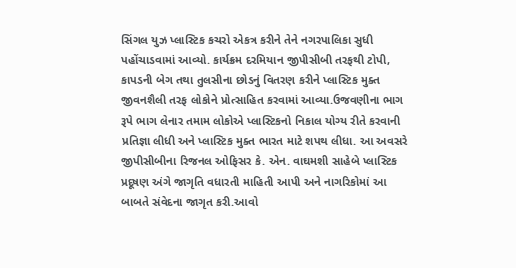સિંગલ યુઝ પ્લાસ્ટિક કચરો એકત્ર કરીને તેને નગરપાલિકા સુધી પહોંચાડવામાં આવ્યો. કાર્યક્રમ દરમિયાન જીપીસીબી તરફથી ટોપી, કાપડની બેગ તથા તુલસીના છોડનું વિતરણ કરીને પ્લાસ્ટિક મુક્ત જીવનશૈલી તરફ લોકોને પ્રોત્સાહિત કરવામાં આવ્યા.ઉજવણીના ભાગ રૂપે ભાગ લેનાર તમામ લોકોએ પ્લાસ્ટિકનો નિકાલ યોગ્ય રીતે કરવાની પ્રતિજ્ઞા લીધી અને પ્લાસ્ટિક મુક્ત ભારત માટે શપથ લીધા. આ અવસરે જીપીસીબીના રિજનલ ઓફિસર કે. એન. વાઘમશી સાહેબે પ્લાસ્ટિક પ્રદૂષણ અંગે જાગૃતિ વધારતી માહિતી આપી અને નાગરિકોમાં આ બાબતે સંવેદના જાગૃત કરી.આવો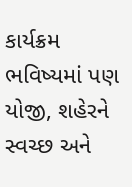કાર્યક્રમ ભવિષ્યમાં પણ યોજી, શહેરને સ્વચ્છ અને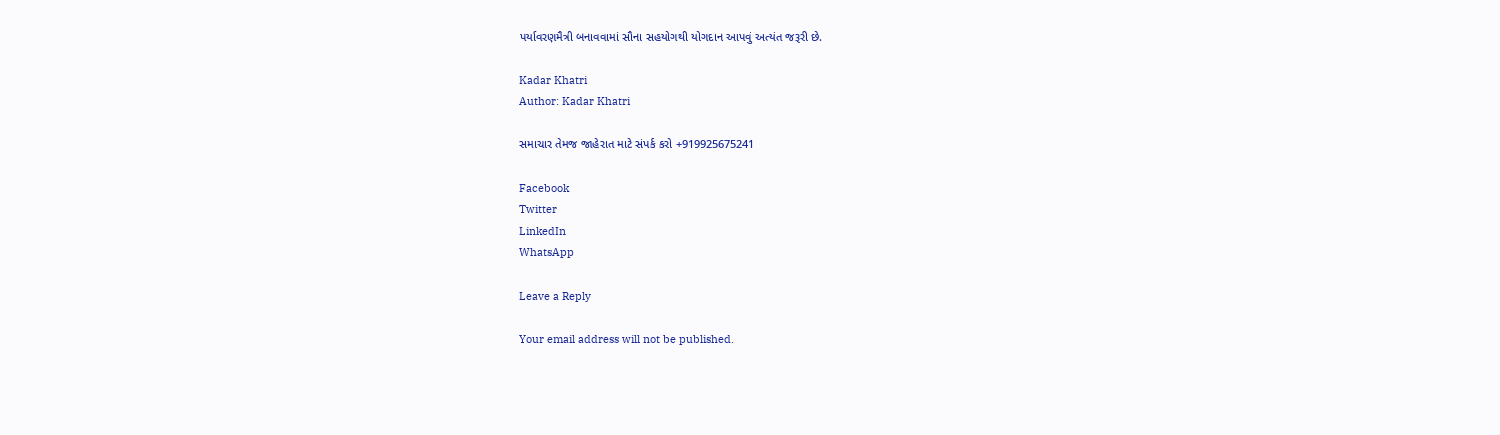પર્યાવરણમૈત્રી બનાવવામાં સૌના સહયોગથી યોગદાન આપવું અત્યંત જરૂરી છે.

Kadar Khatri
Author: Kadar Khatri

સમાચાર તેમજ જાહેરાત માટે સંપર્ક કરો +919925675241

Facebook
Twitter
LinkedIn
WhatsApp

Leave a Reply

Your email address will not be published.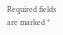Required fields are marked *